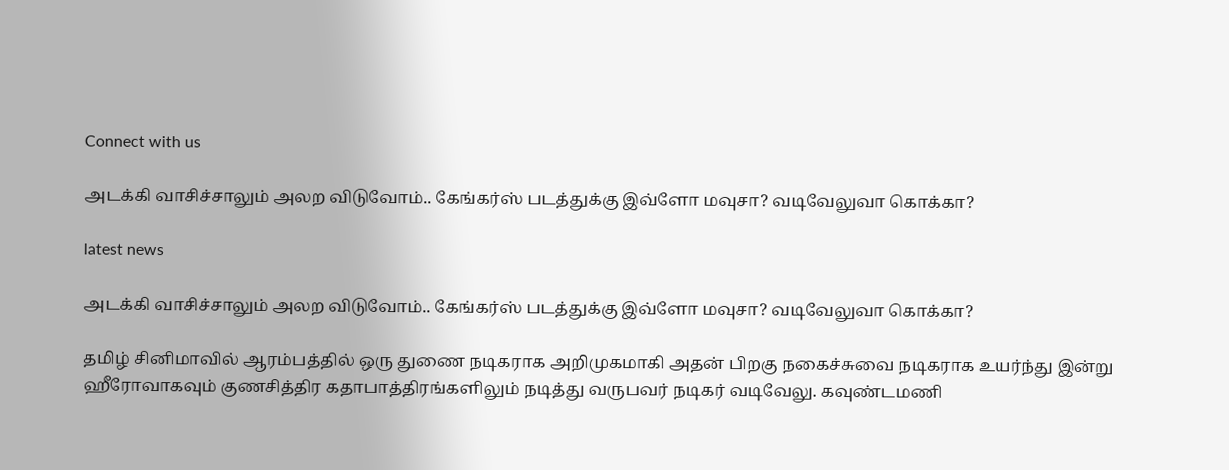Connect with us

அடக்கி வாசிச்சாலும் அலற விடுவோம்.. கேங்கர்ஸ் படத்துக்கு இவ்ளோ மவுசா? வடிவேலுவா கொக்கா?

latest news

அடக்கி வாசிச்சாலும் அலற விடுவோம்.. கேங்கர்ஸ் படத்துக்கு இவ்ளோ மவுசா? வடிவேலுவா கொக்கா?

தமிழ் சினிமாவில் ஆரம்பத்தில் ஒரு துணை நடிகராக அறிமுகமாகி அதன் பிறகு நகைச்சுவை நடிகராக உயர்ந்து இன்று ஹீரோவாகவும் குணசித்திர கதாபாத்திரங்களிலும் நடித்து வருபவர் நடிகர் வடிவேலு. கவுண்டமணி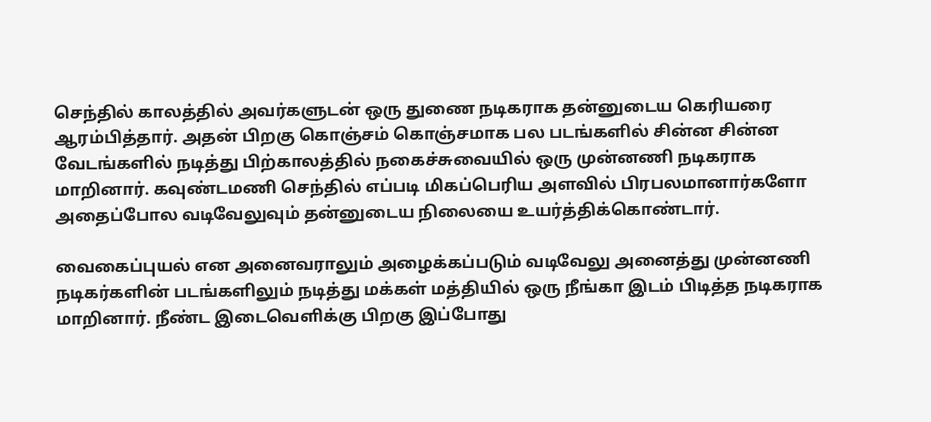செந்தில் காலத்தில் அவர்களுடன் ஒரு துணை நடிகராக தன்னுடைய கெரியரை ஆரம்பித்தார். அதன் பிறகு கொஞ்சம் கொஞ்சமாக பல படங்களில் சின்ன சின்ன வேடங்களில் நடித்து பிற்காலத்தில் நகைச்சுவையில் ஒரு முன்னணி நடிகராக மாறினார். கவுண்டமணி செந்தில் எப்படி மிகப்பெரிய அளவில் பிரபலமானார்களோ அதைப்போல வடிவேலுவும் தன்னுடைய நிலையை உயர்த்திக்கொண்டார்.

வைகைப்புயல் என அனைவராலும் அழைக்கப்படும் வடிவேலு அனைத்து முன்னணி நடிகர்களின் படங்களிலும் நடித்து மக்கள் மத்தியில் ஒரு நீங்கா இடம் பிடித்த நடிகராக மாறினார். நீண்ட இடைவெளிக்கு பிறகு இப்போது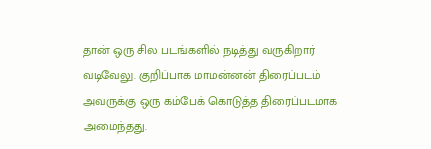தான் ஒரு சில படங்களில் நடித்து வருகிறார் வடிவேலு. குறிப்பாக மாமன்னன் திரைப்படம் அவருக்கு ஒரு கம்பேக் கொடுத்த திரைப்படமாக அமைந்தது.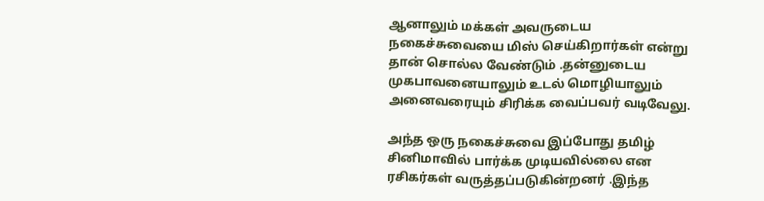ஆனாலும் மக்கள் அவருடைய நகைச்சுவையை மிஸ் செய்கிறார்கள் என்று தான் சொல்ல வேண்டும் .தன்னுடைய முகபாவனையாலும் உடல் மொழியாலும் அனைவரையும் சிரிக்க வைப்பவர் வடிவேலு.

அந்த ஒரு நகைச்சுவை இப்போது தமிழ் சினிமாவில் பார்க்க முடியவில்லை என ரசிகர்கள் வருத்தப்படுகின்றனர் .இந்த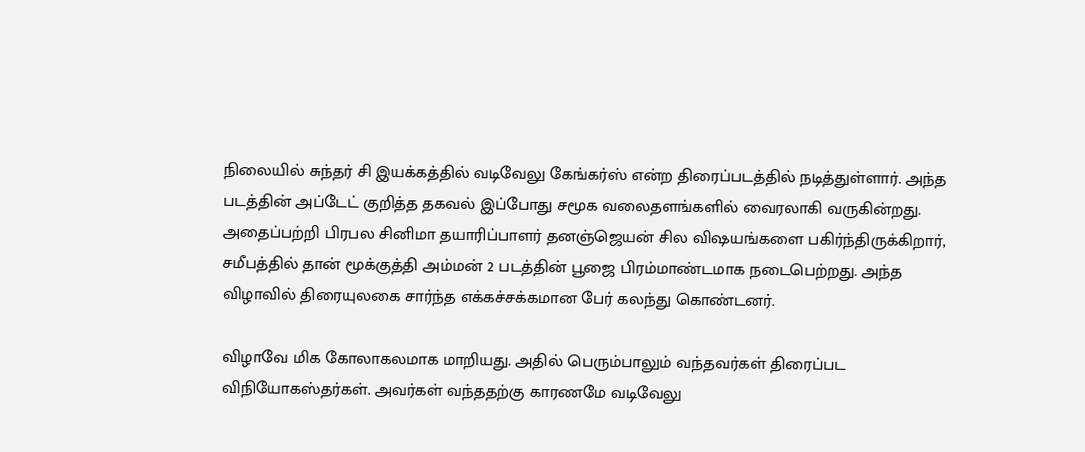நிலையில் சுந்தர் சி இயக்கத்தில் வடிவேலு கேங்கர்ஸ் என்ற திரைப்படத்தில் நடித்துள்ளார். அந்த படத்தின் அப்டேட் குறித்த தகவல் இப்போது சமூக வலைதளங்களில் வைரலாகி வருகின்றது. அதைப்பற்றி பிரபல சினிமா தயாரிப்பாளர் தனஞ்ஜெயன் சில விஷயங்களை பகிர்ந்திருக்கிறார், சமீபத்தில் தான் மூக்குத்தி அம்மன் 2 படத்தின் பூஜை பிரம்மாண்டமாக நடைபெற்றது. அந்த விழாவில் திரையுலகை சார்ந்த எக்கச்சக்கமான பேர் கலந்து கொண்டனர்.

விழாவே மிக கோலாகலமாக மாறியது. அதில் பெரும்பாலும் வந்தவர்கள் திரைப்பட விநியோகஸ்தர்கள். அவர்கள் வந்ததற்கு காரணமே வடிவேலு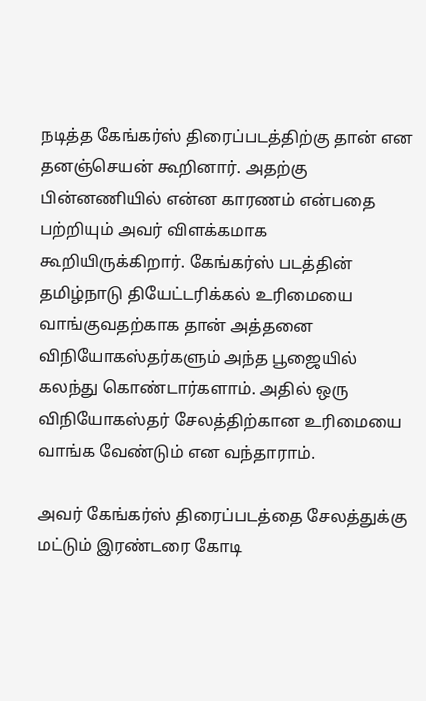நடித்த கேங்கர்ஸ் திரைப்படத்திற்கு தான் என தனஞ்செயன் கூறினார். அதற்கு பின்னணியில் என்ன காரணம் என்பதை பற்றியும் அவர் விளக்கமாக கூறியிருக்கிறார். கேங்கர்ஸ் படத்தின் தமிழ்நாடு தியேட்டரிக்கல் உரிமையை வாங்குவதற்காக தான் அத்தனை விநியோகஸ்தர்களும் அந்த பூஜையில் கலந்து கொண்டார்களாம். அதில் ஒரு விநியோகஸ்தர் சேலத்திற்கான உரிமையை வாங்க வேண்டும் என வந்தாராம்.

அவர் கேங்கர்ஸ் திரைப்படத்தை சேலத்துக்கு மட்டும் இரண்டரை கோடி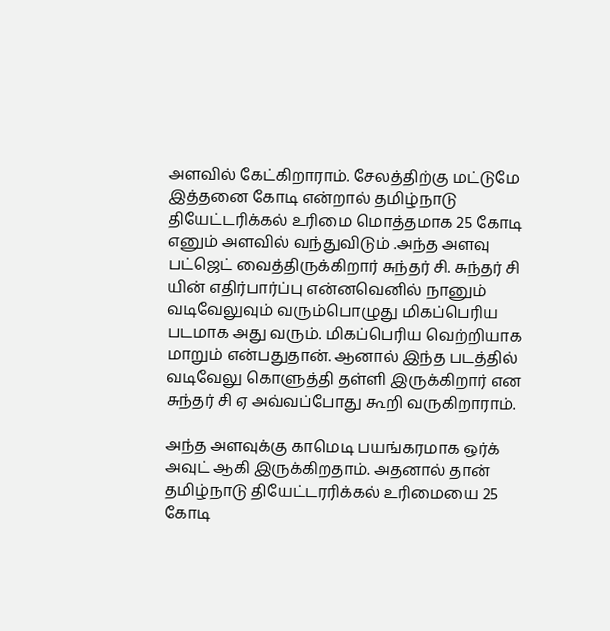அளவில் கேட்கிறாராம். சேலத்திற்கு மட்டுமே இத்தனை கோடி என்றால் தமிழ்நாடு தியேட்டரிக்கல் உரிமை மொத்தமாக 25 கோடி எனும் அளவில் வந்துவிடும் .அந்த அளவு பட்ஜெட் வைத்திருக்கிறார் சுந்தர் சி. சுந்தர் சி யின் எதிர்பார்ப்பு என்னவெனில் நானும் வடிவேலுவும் வரும்பொழுது மிகப்பெரிய படமாக அது வரும். மிகப்பெரிய வெற்றியாக மாறும் என்பதுதான். ஆனால் இந்த படத்தில் வடிவேலு கொளுத்தி தள்ளி இருக்கிறார் என சுந்தர் சி ஏ அவ்வப்போது கூறி வருகிறாராம்.

அந்த அளவுக்கு காமெடி பயங்கரமாக ஒர்க் அவுட் ஆகி இருக்கிறதாம். அதனால் தான் தமிழ்நாடு தியேட்டரரிக்கல் உரிமையை 25 கோடி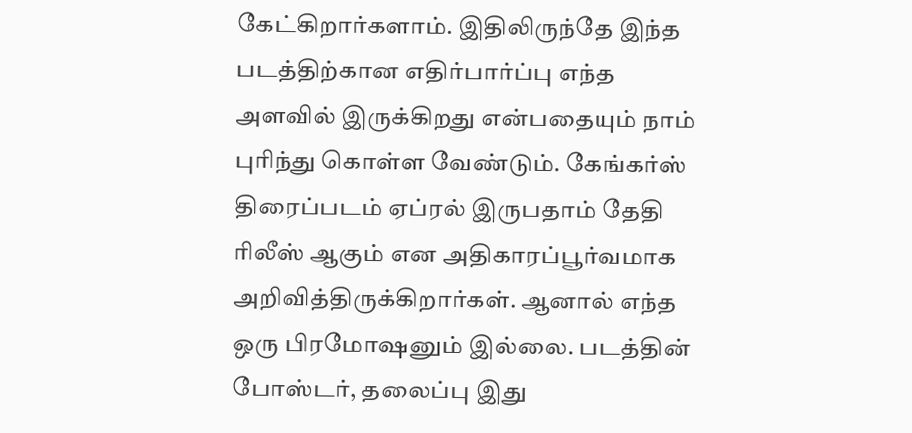கேட்கிறார்களாம். இதிலிருந்தே இந்த படத்திற்கான எதிர்பார்ப்பு எந்த அளவில் இருக்கிறது என்பதையும் நாம் புரிந்து கொள்ள வேண்டும். கேங்கர்ஸ் திரைப்படம் ஏப்ரல் இருபதாம் தேதி ரிலீஸ் ஆகும் என அதிகாரப்பூர்வமாக அறிவித்திருக்கிறார்கள். ஆனால் எந்த ஒரு பிரமோஷனும் இல்லை. படத்தின் போஸ்டர், தலைப்பு இது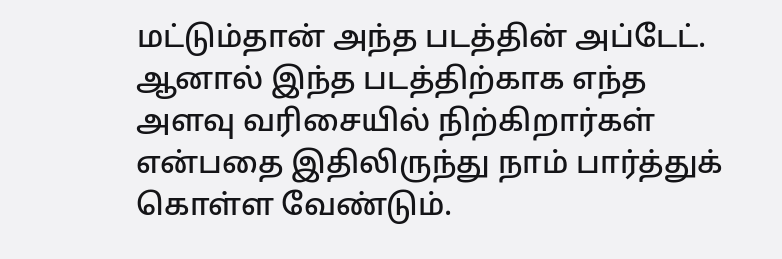மட்டும்தான் அந்த படத்தின் அப்டேட். ஆனால் இந்த படத்திற்காக எந்த அளவு வரிசையில் நிற்கிறார்கள் என்பதை இதிலிருந்து நாம் பார்த்துக் கொள்ள வேண்டும்.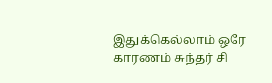இதுக்கெல்லாம் ஒரே காரணம் சுந்தர் சி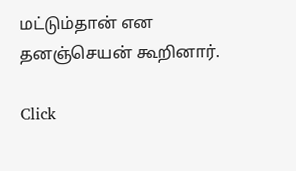மட்டும்தான் என தனஞ்செயன் கூறினார்.

Click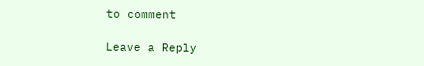to comment

Leave a Reply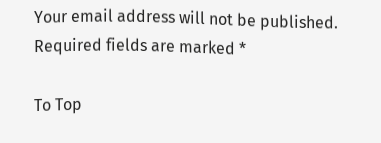Your email address will not be published. Required fields are marked *

To Top